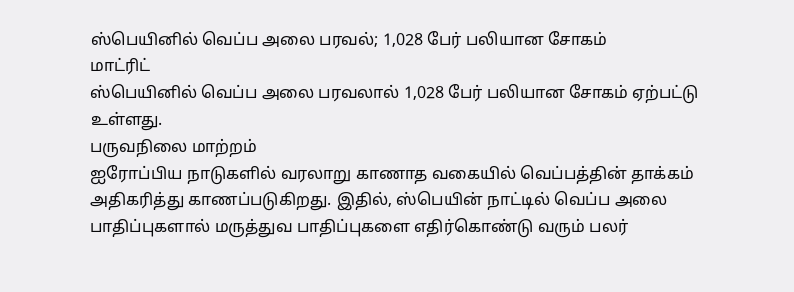ஸ்பெயினில் வெப்ப அலை பரவல்; 1,028 பேர் பலியான சோகம்
மாட்ரிட்
ஸ்பெயினில் வெப்ப அலை பரவலால் 1,028 பேர் பலியான சோகம் ஏற்பட்டு உள்ளது.
பருவநிலை மாற்றம்
ஐரோப்பிய நாடுகளில் வரலாறு காணாத வகையில் வெப்பத்தின் தாக்கம் அதிகரித்து காணப்படுகிறது. இதில், ஸ்பெயின் நாட்டில் வெப்ப அலை பாதிப்புகளால் மருத்துவ பாதிப்புகளை எதிர்கொண்டு வரும் பலர்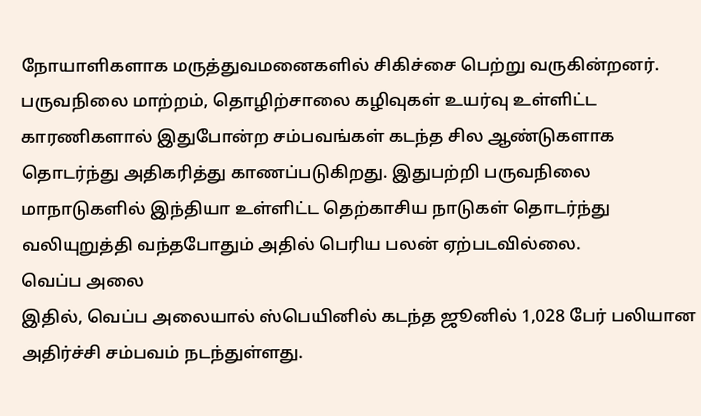நோயாளிகளாக மருத்துவமனைகளில் சிகிச்சை பெற்று வருகின்றனர்.
பருவநிலை மாற்றம், தொழிற்சாலை கழிவுகள் உயர்வு உள்ளிட்ட காரணிகளால் இதுபோன்ற சம்பவங்கள் கடந்த சில ஆண்டுகளாக தொடர்ந்து அதிகரித்து காணப்படுகிறது. இதுபற்றி பருவநிலை மாநாடுகளில் இந்தியா உள்ளிட்ட தெற்காசிய நாடுகள் தொடர்ந்து வலியுறுத்தி வந்தபோதும் அதில் பெரிய பலன் ஏற்படவில்லை.
வெப்ப அலை
இதில், வெப்ப அலையால் ஸ்பெயினில் கடந்த ஜூனில் 1,028 பேர் பலியான அதிர்ச்சி சம்பவம் நடந்துள்ளது.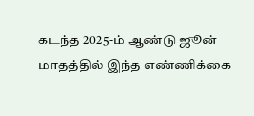கடந்த 2025-ம் ஆண்டு ஜூன் மாதத்தில் இந்த எண்ணிக்கை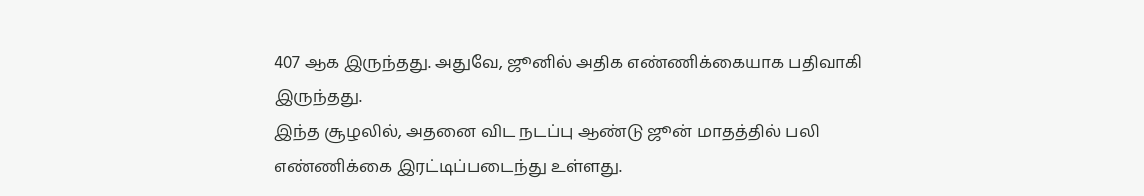407 ஆக இருந்தது. அதுவே, ஜூனில் அதிக எண்ணிக்கையாக பதிவாகி இருந்தது.
இந்த சூழலில், அதனை விட நடப்பு ஆண்டு ஜூன் மாதத்தில் பலி எண்ணிக்கை இரட்டிப்படைந்து உள்ளது.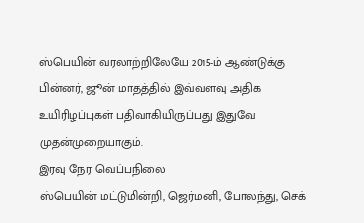ஸ்பெயின் வரலாற்றிலேயே 2015-ம் ஆண்டுக்கு பின்னர், ஜூன் மாதத்தில் இவ்வளவு அதிக உயிரிழப்புகள் பதிவாகியிருப்பது இதுவே முதன்முறையாகும்.
இரவு நேர வெப்பநிலை
ஸ்பெயின் மட்டுமின்றி, ஜெர்மனி, போலந்து, செக்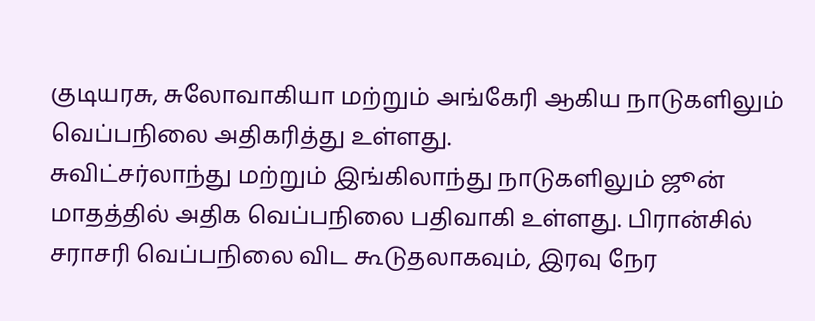குடியரசு, சுலோவாகியா மற்றும் அங்கேரி ஆகிய நாடுகளிலும் வெப்பநிலை அதிகரித்து உள்ளது.
சுவிட்சர்லாந்து மற்றும் இங்கிலாந்து நாடுகளிலும் ஜூன் மாதத்தில் அதிக வெப்பநிலை பதிவாகி உள்ளது. பிரான்சில் சராசரி வெப்பநிலை விட கூடுதலாகவும், இரவு நேர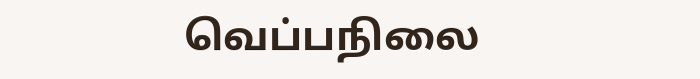வெப்பநிலை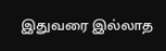இதுவரை இல்லாத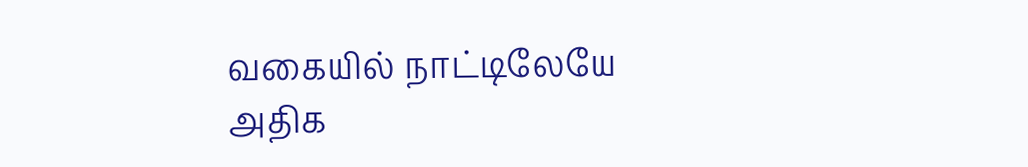வகையில் நாட்டிலேயே அதிக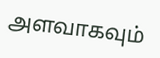அளவாகவும்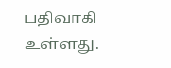பதிவாகி உள்ளது.